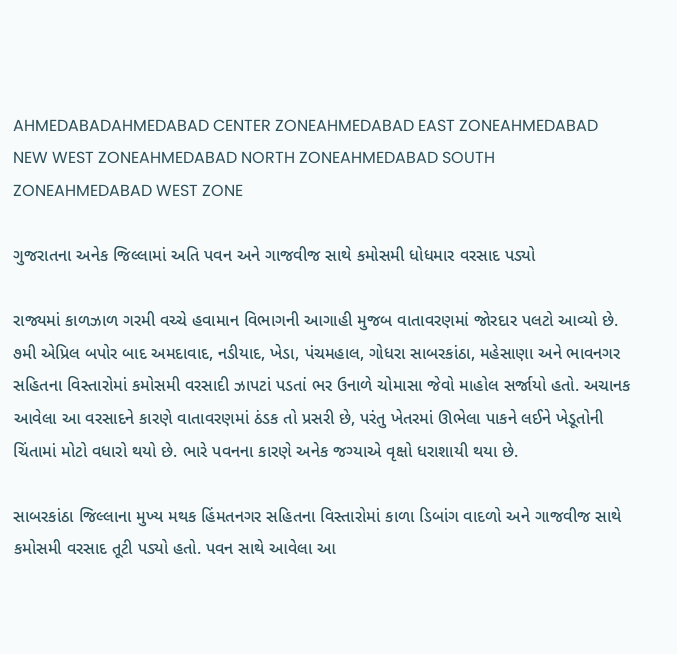AHMEDABADAHMEDABAD CENTER ZONEAHMEDABAD EAST ZONEAHMEDABAD NEW WEST ZONEAHMEDABAD NORTH ZONEAHMEDABAD SOUTH ZONEAHMEDABAD WEST ZONE

ગુજરાતના અનેક જિલ્લામાં અતિ પવન અને ગાજવીજ સાથે કમોસમી ધોધમાર વરસાદ પડ્યો

રાજ્યમાં કાળઝાળ ગરમી વચ્ચે હવામાન વિભાગની આગાહી મુજબ વાતાવરણમાં જોરદાર પલટો આવ્યો છે. ૭મી એપ્રિલ બપોર બાદ અમદાવાદ, નડીયાદ, ખેડા, પંચમહાલ, ગોધરા સાબરકાંઠા, મહેસાણા અને ભાવનગર સહિતના વિસ્તારોમાં કમોસમી વરસાદી ઝાપટાં પડતાં ભર ઉનાળે ચોમાસા જેવો માહોલ સર્જાયો હતો. અચાનક આવેલા આ વરસાદને કારણે વાતાવરણમાં ઠંડક તો પ્રસરી છે, પરંતુ ખેતરમાં ઊભેલા પાકને લઈને ખેડૂતોની ચિંતામાં મોટો વધારો થયો છે. ભારે પવનના કારણે અનેક જગ્યાએ વૃક્ષો ધરાશાયી થયા છે.

સાબરકાંઠા જિલ્લાના મુખ્ય મથક હિંમતનગર સહિતના વિસ્તારોમાં કાળા ડિબાંગ વાદળો અને ગાજવીજ સાથે કમોસમી વરસાદ તૂટી પડ્યો હતો. પવન સાથે આવેલા આ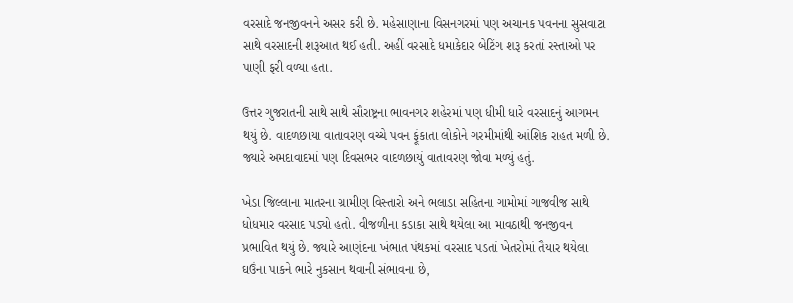વરસાદે જનજીવનને અસર કરી છે. મહેસાણાના વિસનગરમાં પણ અચાનક પવનના સુસવાટા સાથે વરસાદની શરૂઆત થઈ હતી. અહીં વરસાદે ધમાકેદાર બેટિંગ શરૂ કરતાં રસ્તાઓ પર પાણી ફરી વળ્યા હતા.

ઉત્તર ગુજરાતની સાથે સાથે સૌરાષ્ટ્રના ભાવનગર શહેરમાં પણ ધીમી ધારે વરસાદનું આગમન થયું છે. વાદળછાયા વાતાવરણ વચ્ચે પવન ફૂંકાતા લોકોને ગરમીમાંથી આંશિક રાહત મળી છે. જ્યારે અમદાવાદમાં પણ દિવસભર વાદળછાયું વાતાવરણ જોવા મળ્યું હતું.

ખેડા જિલ્લાના માતરના ગ્રામીણ વિસ્તારો અને ભલાડા સહિતના ગામોમાં ગાજવીજ સાથે ધોધમાર વરસાદ પડ્યો હતો. વીજળીના કડાકા સાથે થયેલા આ માવઠાથી જનજીવન પ્રભાવિત થયું છે. જ્યારે આણંદના ખંભાત પંથકમાં વરસાદ પડતાં ખેતરોમાં તૈયાર થયેલા ઘઉંના પાકને ભારે નુકસાન થવાની સંભાવના છે,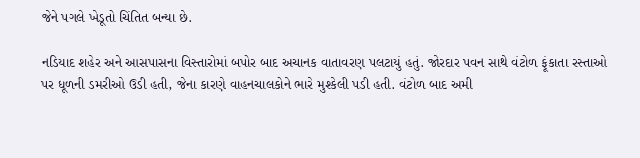જેને પગલે ખેડૂતો ચિંતિત બન્યા છે.

નડિયાદ શહેર અને આસપાસના વિસ્તારોમાં બપોર બાદ અચાનક વાતાવરણ પલટાયું હતું. જોરદાર પવન સાથે વંટોળ ફૂંકાતા રસ્તાઓ પર ધૂળની ડમરીઓ ઉડી હતી, જેના કારણે વાહનચાલકોને ભારે મુશ્કેલી પડી હતી. વંટોળ બાદ અમી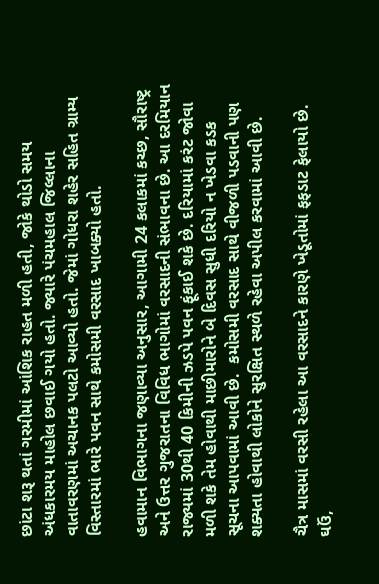છાંટા શરૂ થતાં ગરમીમાં આંશિક રાહત મળી હતી, જોકે થોડો સમય અંધકારમય માહોલ છવાઈ ગયો હતો. જ્યારે પંચમહાલ જિલ્લાના વાતાવરણમાં અચાનક પલટો આવ્યો હતો. જેમાં ગોધરા શહેર સહિત ગ્રામ્ય વિસ્તારમાં ભારે પવન સાથે કમોસમી વરસાદ ખાબક્યો હતો.

હવામાન વિભાગના જણાવ્યા અનુસાર, આગામી 24 કલાકમાં કચ્છ, સૌરાષ્ટ્ર અને ઉત્તર ગુજરાતના વિવિધ ભાગોમાં વરસાદની સંભાવના છે. આ દરમિયાન રાજ્યમાં 30થી 40 કિમીની ઝડપે પવન ફૂંકાઈ શકે છે. દરિયામાં કરંટ જોવા મળી શકે તેમ હોવાથી માછીમારોને બે દિવસ સુધી દરિયો ન ખેડવા કડક સૂચના આપવામાં આવી છે.  કમોસમી વરસાદ સાથે વીજળી પડવાની પણ શક્યતા હોવાથી લોકોને સુરક્ષિત સ્થળે રહેવા અપીલ કરવામાં આવી છે.

ચૈત્ર માસમાં વરસી રહેલા આ વરસાદને કારણે ખેડૂતોમાં ફફડાટ ફેલાયો છે. ઘઉં,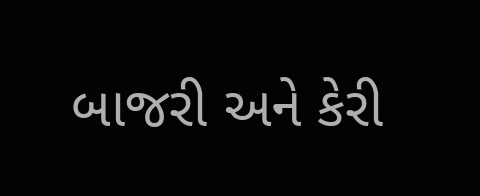બાજરી અને કેરી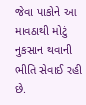જેવા પાકોને આ માવઠાથી મોટું નુકસાન થવાની ભીતિ સેવાઈ રહી છે.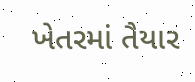ખેતરમાં તૈયાર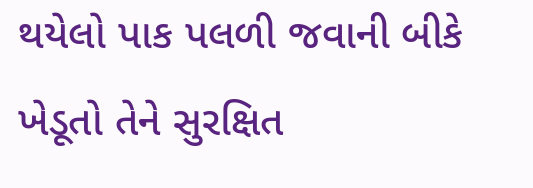થયેલો પાક પલળી જવાની બીકે ખેડૂતો તેને સુરક્ષિત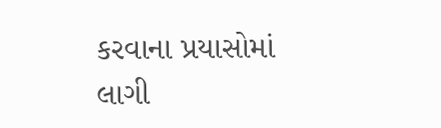કરવાના પ્રયાસોમાં લાગી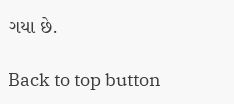ગયા છે.

Back to top button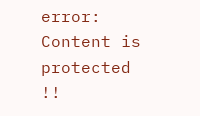error: Content is protected !!